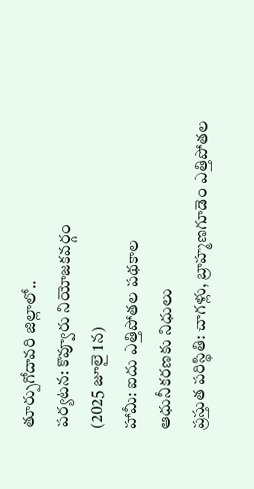తూర్పుగోదావరి జిల్లాలో..
పర్యటన: కొవ్వూరు నియోజకవర్గం
(2025 జూలై 1న)
హామీ: ఐదు ఎత్తిపోతల పథకాల
ఆధునీకరణకు నిధులు
ప్రస్తుత పరిస్థితి: చాగళ్లు, బ్రాహ్మణగూడెం ఎత్తిపోతల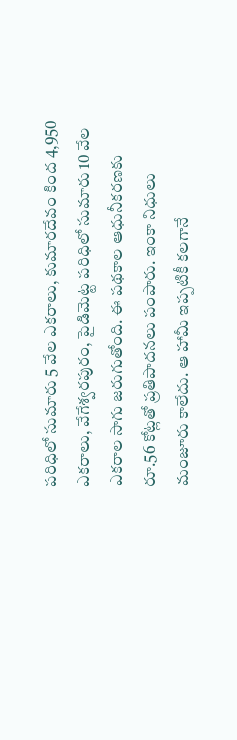పరిధిలో సుమారు 5 వేల ఎకరాలు, కుమారదేవం కింద 4,950 ఎకరాలు, వేగేశ్వరపురం, పైడిమెట్ట పరిధిలో సుమారు 10 వేల ఎకరాల సాగు జరుగుతోంది. ఈ పథకాల ఆధునీకరణకు రూ.56 కోట్లతో ప్రతిపాదనలు పంపారు. ఇంకా నిధులు మంజూరు కాలేదు. ఆ హామీ ఇప్పటికీ కలగానే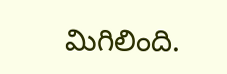మిగిలింది.